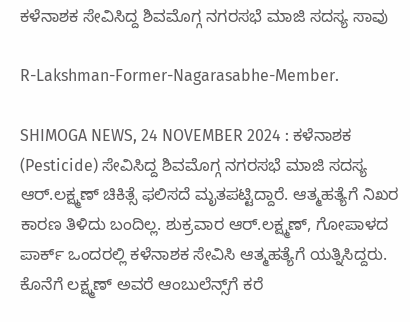ಕಳೆನಾಶಕ ಸೇವಿಸಿದ್ದ ಶಿವಮೊಗ್ಗ ನಗರಸಭೆ ಮಾಜಿ ಸದಸ್ಯ ಸಾವು

R-Lakshman-Former-Nagarasabhe-Member.

SHIMOGA NEWS, 24 NOVEMBER 2024 : ಕಳೆನಾಶಕ (Pesticide) ಸೇವಿಸಿದ್ದ ಶಿವಮೊಗ್ಗ ನಗರಸಭೆ ಮಾಜಿ ಸದಸ್ಯ ಆರ್‌.ಲಕ್ಷ್ಮಣ್‌ ಚಿಕಿತ್ಸೆ ಫಲಿಸದೆ ಮೃತಪಟ್ಟಿದ್ದಾರೆ. ಆತ್ಮಹತ್ಯೆಗೆ ನಿಖರ ಕಾರಣ ತಿಳಿದು ಬಂದಿಲ್ಲ. ಶುಕ್ರವಾರ ಆರ್.ಲಕ್ಷ್ಮಣ್‌, ಗೋಪಾಳದ ಪಾರ್ಕ್‌ ಒಂದರಲ್ಲಿ ಕಳೆನಾಶಕ ಸೇವಿಸಿ ಆತ್ಮಹತ್ಯೆಗೆ ಯತ್ನಿಸಿದ್ದರು. ಕೊನೆಗೆ ಲಕ್ಷ್ಮಣ್‌ ಅವರೆ ಆಂಬುಲೆನ್ಸ್‌ಗೆ ಕರೆ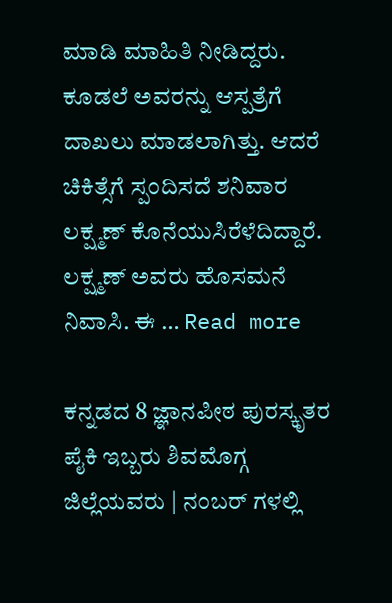ಮಾಡಿ ಮಾಹಿತಿ ನೀಡಿದ್ದರು. ಕೂಡಲೆ ಅವರನ್ನು ಆಸ್ಪತ್ರೆಗೆ ದಾಖಲು ಮಾಡಲಾಗಿತ್ತು. ಆದರೆ ಚಿಕಿತ್ಸೆಗೆ ಸ್ಪಂದಿಸದೆ ಶನಿವಾರ ಲಕ್ಷ್ಮಣ್‌ ಕೊನೆಯುಸಿರೆಳೆದಿದ್ದಾರೆ. ಲಕ್ಷ್ಮಣ್‌ ಅವರು ಹೊಸಮನೆ ನಿವಾಸಿ. ಈ … Read more

ಕನ್ನಡದ 8 ಜ್ಞಾನಪೀಠ ಪುರಸ್ಕೃತರ ಪೈಕಿ ಇಬ್ಬರು ಶಿವಮೊಗ್ಗ ಜಿಲ್ಲೆಯವರು | ನಂಬರ್ ಗಳಲ್ಲಿ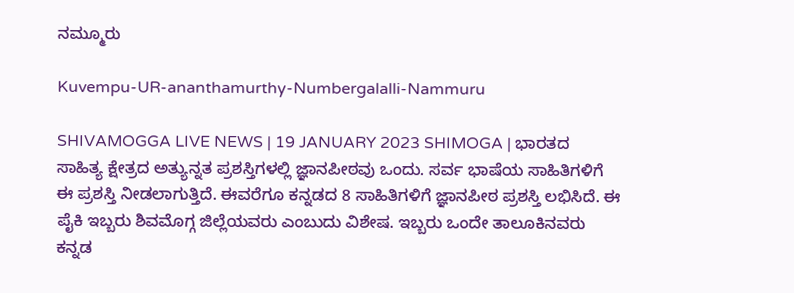ನಮ್ಮೂರು

Kuvempu-UR-ananthamurthy-Numbergalalli-Nammuru

SHIVAMOGGA LIVE NEWS | 19 JANUARY 2023 SHIMOGA | ಭಾರತದ ಸಾಹಿತ್ಯ ಕ್ಷೇತ್ರದ ಅತ್ಯುನ್ನತ ಪ್ರಶಸ್ತಿಗಳಲ್ಲಿ ಜ್ಞಾನಪೀಠವು ಒಂದು. ಸರ್ವ ಭಾಷೆಯ ಸಾಹಿತಿಗಳಿಗೆ ಈ ಪ್ರಶಸ್ತಿ ನೀಡಲಾಗುತ್ತಿದೆ. ಈವರೆಗೂ ಕನ್ನಡದ 8 ಸಾಹಿತಿಗಳಿಗೆ ಜ್ಞಾನಪೀಠ ಪ್ರಶಸ್ತಿ ಲಭಿಸಿದೆ. ಈ ಪೈಕಿ ಇಬ್ಬರು ಶಿವಮೊಗ್ಗ ಜಿಲ್ಲೆಯವರು ಎಂಬುದು ವಿಶೇಷ. ಇಬ್ಬರು ಒಂದೇ ತಾಲೂಕಿನವರು ಕನ್ನಡ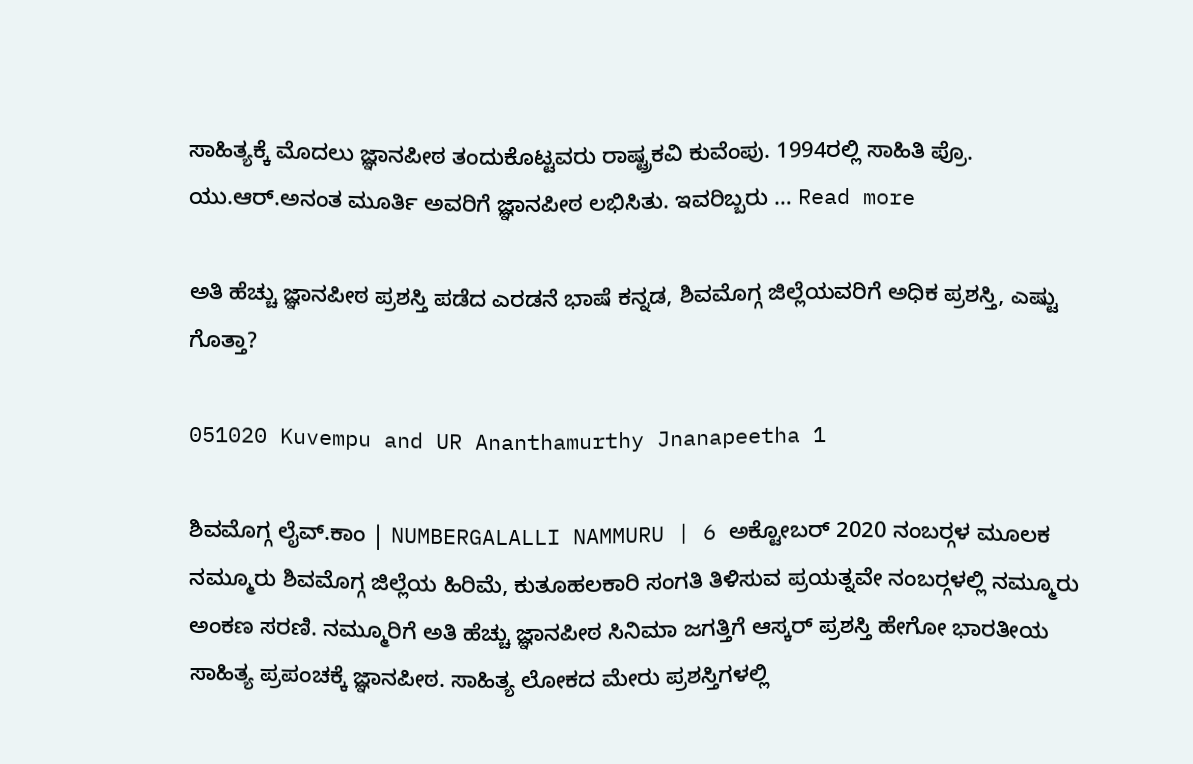ಸಾಹಿತ್ಯಕ್ಕೆ ಮೊದಲು ಜ್ಞಾನಪೀಠ ತಂದುಕೊಟ್ಟವರು ರಾಷ್ಟ್ರಕವಿ ಕುವೆಂಪು. 1994ರಲ್ಲಿ ಸಾಹಿತಿ ಪ್ರೊ. ಯು.ಆರ್.ಅನಂತ ಮೂರ್ತಿ ಅವರಿಗೆ ಜ್ಞಾನಪೀಠ ಲಭಿಸಿತು. ಇವರಿಬ್ಬರು … Read more

ಅತಿ ಹೆಚ್ಚು ಜ್ಞಾನಪೀಠ ಪ್ರಶಸ್ತಿ ಪಡೆದ ಎರಡನೆ ಭಾಷೆ ಕನ್ನಡ, ಶಿವಮೊಗ್ಗ ಜಿಲ್ಲೆಯವರಿಗೆ ಅಧಿಕ ಪ್ರಶಸ್ತಿ, ಎಷ್ಟು ಗೊತ್ತಾ?

051020 Kuvempu and UR Ananthamurthy Jnanapeetha 1

ಶಿವಮೊಗ್ಗ ಲೈವ್.ಕಾಂ | NUMBERGALALLI NAMMURU | 6 ಅಕ್ಟೋಬರ್ 2020 ನಂಬರ್‍ಗಳ ಮೂಲಕ ನಮ್ಮೂರು ಶಿವಮೊಗ್ಗ ಜಿಲ್ಲೆಯ ಹಿರಿಮೆ, ಕುತೂಹಲಕಾರಿ ಸಂಗತಿ ತಿಳಿಸುವ ಪ್ರಯತ್ನವೇ ನಂಬರ್‍ಗಳಲ್ಲಿ ನಮ್ಮೂರು ಅಂಕಣ ಸರಣಿ. ನಮ್ಮೂರಿಗೆ ಅತಿ ಹೆಚ್ಚು ಜ್ಞಾನಪೀಠ ಸಿನಿಮಾ ಜಗತ್ತಿಗೆ ಆಸ್ಕರ್ ಪ್ರಶಸ್ತಿ ಹೇಗೋ ಭಾರತೀಯ ಸಾಹಿತ್ಯ ಪ್ರಪಂಚಕ್ಕೆ ಜ್ಞಾನಪೀಠ. ಸಾಹಿತ್ಯ ಲೋಕದ ಮೇರು ಪ್ರಶಸ್ತಿಗಳಲ್ಲಿ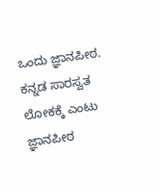ಒಂದು ಜ್ಞಾನಪೀಠ. ಕನ್ನಡ ಸಾರಸ್ವತ ಲೋಕಕ್ಕೆ ಎಂಟು ಜ್ಞಾನಪೀಠ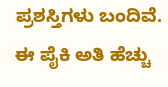ಪ್ರಶಸ್ತಿಗಳು ಬಂದಿವೆ. ಈ ಪೈಕಿ ಅತಿ ಹೆಚ್ಚು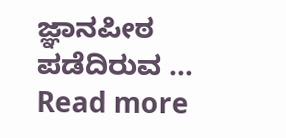ಜ್ಞಾನಪೀಠ ಪಡೆದಿರುವ … Read more